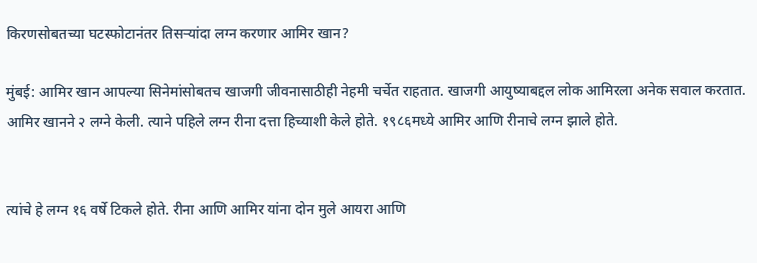किरणसोबतच्या घटस्फोटानंतर तिसऱ्यांदा लग्न करणार आमिर खान?

मुंबई: आमिर खान आपल्या सिनेमांसोबतच खाजगी जीवनासाठीही नेहमी चर्चेत राहतात. खाजगी आयुष्याबद्दल लोक आमिरला अनेक सवाल करतात. आमिर खानने २ लग्ने केली. त्याने पहिले लग्न रीना दत्ता हिच्याशी केले होते. १९८६मध्ये आमिर आणि रीनाचे लग्न झाले होते.


त्यांचे हे लग्न १६ वर्षे टिकले होते. रीना आणि आमिर यांना दोन मुले आयरा आणि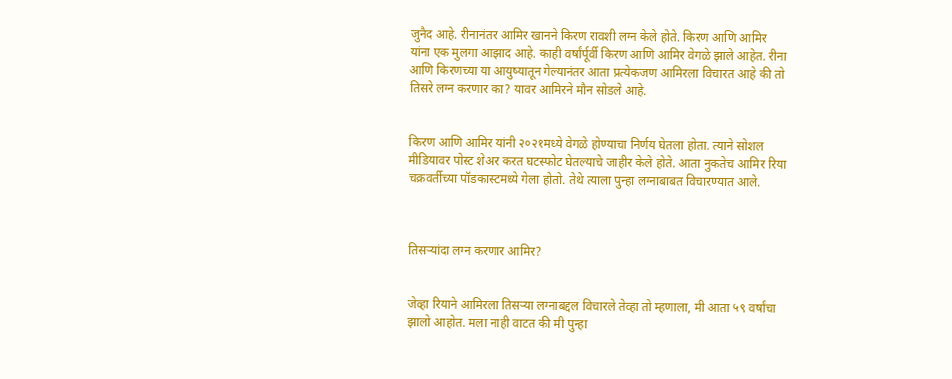जुनैद आहे. रीनानंतर आमिर खानने किरण रावशी लग्न केले होते. किरण आणि आमिर यांना एक मुलगा आझाद आहे. काही वर्षांर्पूर्वी किरण आणि आमिर वेगळे झाले आहेत. रीना आणि किरणच्या या आयुष्यातून गेल्यानंतर आता प्रत्येकजण आमिरला विचारत आहे की तो तिसरे लग्न करणार का? यावर आमिरने मौन सोडले आहे.


किरण आणि आमिर यांनी २०२१मध्ये वेगळे होण्याचा निर्णय घेतला होता. त्याने सोशल मीडियावर पोस्ट शेअर करत घटस्फोट घेतल्याचे जाहीर केले होते. आता नुकतेच आमिर रिया चक्रवर्तीच्या पॉडकास्टमध्ये गेला होतो. तेथे त्याला पुन्हा लग्नाबाबत विचारण्यात आले.



तिसऱ्यांदा लग्न करणार आमिर?


जेव्हा रियाने आमिरला तिसऱ्या लग्नाबद्दल विचारले तेव्हा तो म्हणाला, मी आता ५९ वर्षांचा झालो आहोत. मला नाही वाटत की मी पुन्हा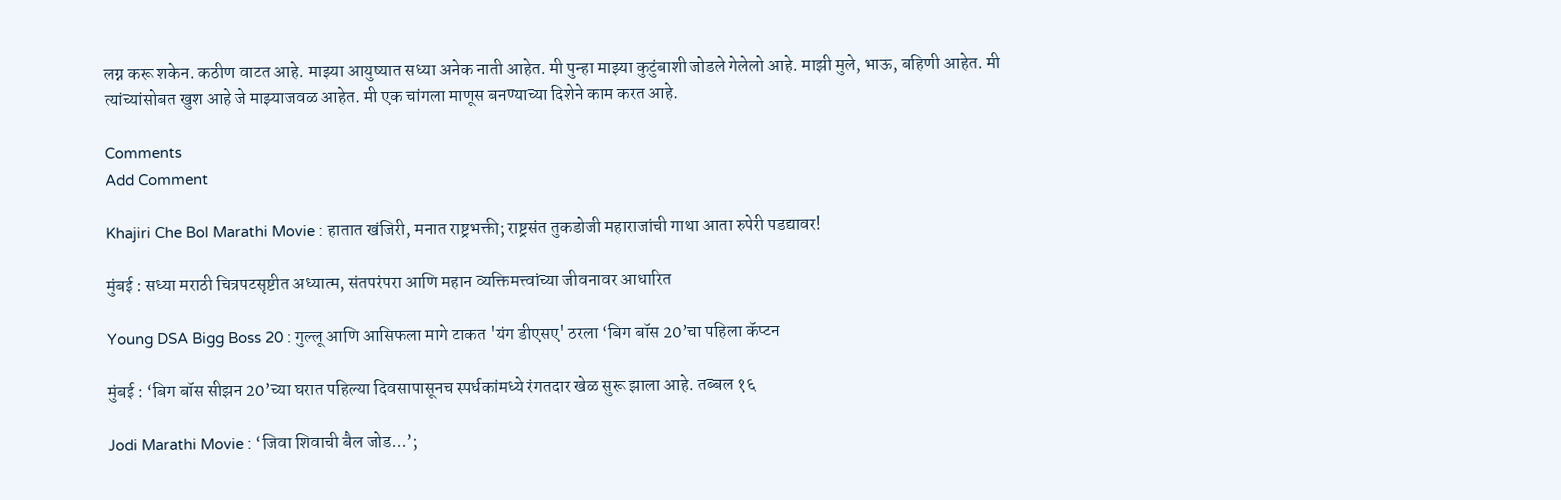लग्न करू शकेन. कठीण वाटत आहे. माझ्या आयुष्यात सध्या अनेक नाती आहेत. मी पुन्हा माझ्या कुटुंबाशी जोडले गेलेलो आहे. माझी मुले, भाऊ, बहिणी आहेत. मी त्यांच्यांसोबत खुश आहे जे माझ्याजवळ आहेत. मी एक चांगला माणूस बनण्याच्या दिशेने काम करत आहे.

Comments
Add Comment

Khajiri Che Bol Marathi Movie : हातात खंजिरी, मनात राष्ट्रभक्ती; राष्ट्रसंत तुकडोजी महाराजांची गाथा आता रुपेरी पडद्यावर!

मुंबई : सध्या मराठी चित्रपटसृष्टीत अध्यात्म, संतपरंपरा आणि महान व्यक्तिमत्त्वांच्या जीवनावर आधारित

Young DSA Bigg Boss 20 : गुल्लू आणि आसिफला मागे टाकत 'यंग डीएसए' ठरला ‘बिग बॉस 20’चा पहिला कॅप्टन

मुंबई : ‘बिग बॉस सीझन 20’च्या घरात पहिल्या दिवसापासूनच स्पर्धकांमध्ये रंगतदार खेळ सुरू झाला आहे. तब्बल १६

Jodi Marathi Movie : ‘जिवा शिवाची बैल जोड...’;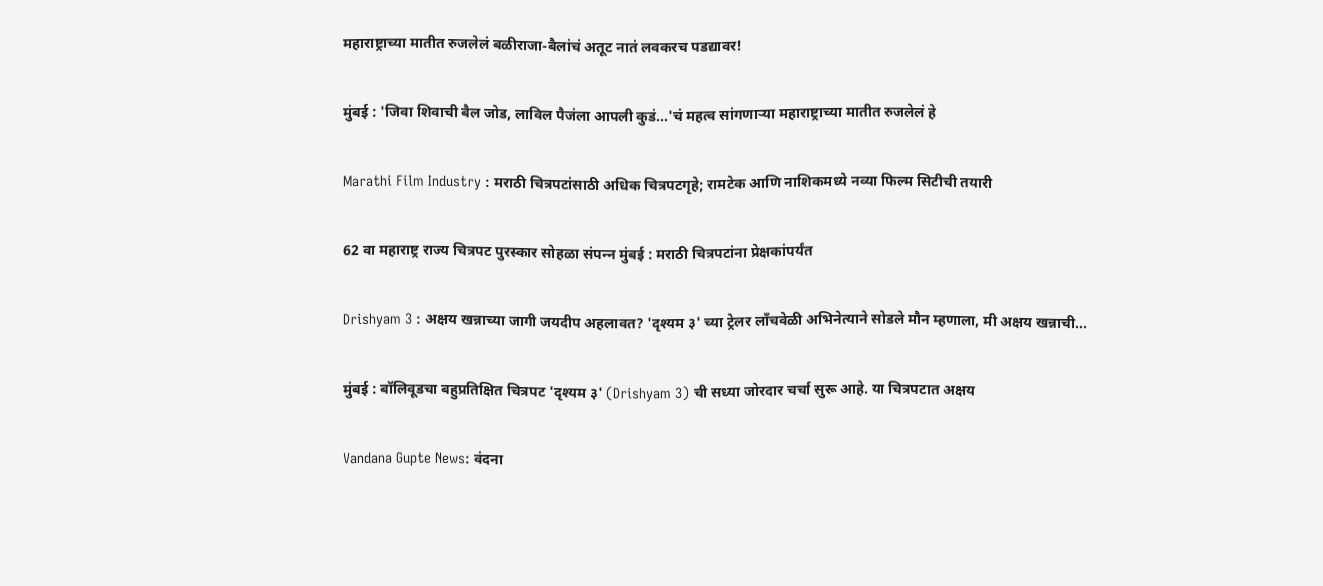महाराष्ट्राच्या मातीत रुजलेलं बळीराजा-बैलांचं अतूट नातं लवकरच पडद्यावर!

मुंबई : 'जिवा शिवाची बैल जोड, लाविल पैजंला आपली कुडं...'चं महत्व सांगणाऱ्या महाराष्ट्राच्या मातीत रुजलेलं हे

Marathi Film Industry : मराठी चित्रपटांसाठी अधिक चित्रपटगृहे; रामटेक आणि नाशिकमध्ये नव्या फिल्म सिटीची तयारी

62 वा महाराष्ट्र राज्य चित्रपट पुरस्कार सोहळा संपन्‍न मुंबई : मराठी चित्रपटांना प्रेक्षकांपर्यंत

Drishyam 3 : अक्षय खन्नाच्या जागी जयदीप अहलावत? 'दृश्यम ३' च्या ट्रेलर लाँचवेळी अभिनेत्याने सोडले मौन म्हणाला, मी अक्षय खन्नाची...

मुंबई : बॉलिवूडचा बहुप्रतिक्षित चित्रपट 'दृश्यम ३' (Drishyam 3) ची सध्या जोरदार चर्चा सुरू आहे. या चित्रपटात अक्षय

Vandana Gupte News: वंदना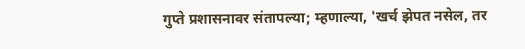गुप्ते प्रशासनावर संतापल्या; म्हणाल्या, 'खर्च झेपत नसेल, तर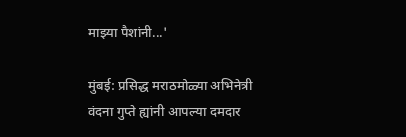माझ्या पैशांनी...'

मुंबई: प्रसिद्ध मराठमोळ्या अभिनेत्री वंदना गुप्ते ह्यांनी आपल्या दमदार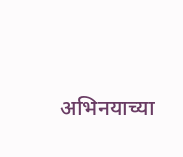अभिनयाच्या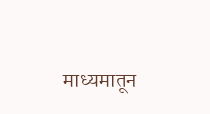माध्यमातून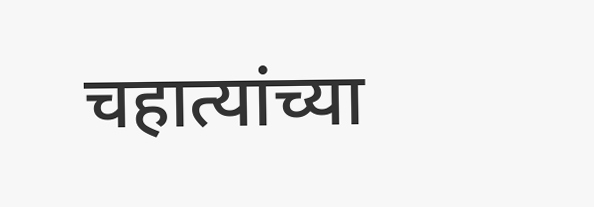चहात्यांच्या